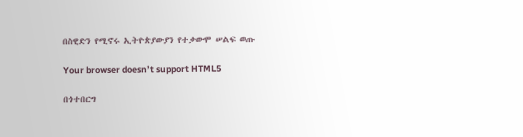በስዊድን የሚኖሩ ኢትዮጵያውያን የተቃውሞ ሠልፍ ወጡ

Your browser doesn’t support HTML5

በጎተበርግ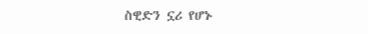ስዊድን ኗሪ የሆኑ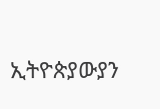ኢትዮጵያውያን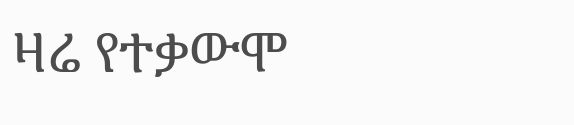ዛሬ የተቃውሞ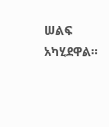ሠልፍ አካሂደዋል።